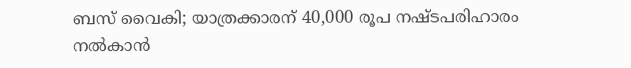ബസ് വൈകി; യാത്രക്കാരന് 40,000 രൂപ നഷ്ടപരിഹാരം നല്‍കാന്‍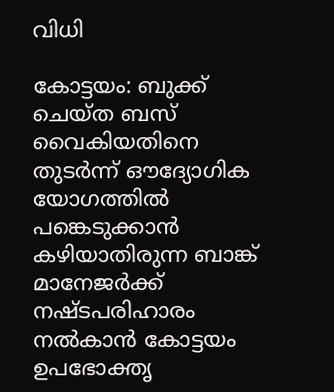വിധി

കോട്ടയം: ബുക്ക് ചെയ്ത ബസ് വൈകിയതിനെ തുടര്‍ന്ന് ഔദ്യോഗിക യോഗത്തില്‍ പങ്കെടുക്കാന്‍ കഴിയാതിരുന്ന ബാങ്ക് മാനേജര്‍ക്ക് നഷ്ടപരിഹാരം നല്‍കാന്‍ കോട്ടയം ഉപഭോക്തൃ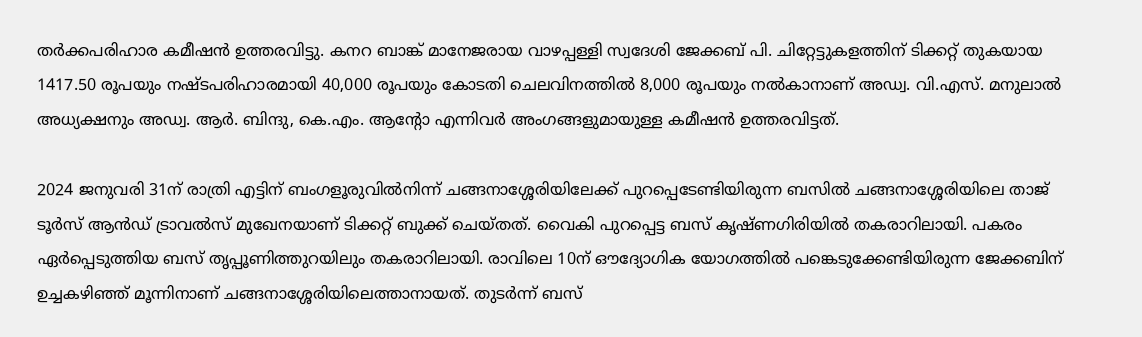തര്‍ക്കപരിഹാര കമീഷന്‍ ഉത്തരവിട്ടു. കനറ ബാങ്ക് മാനേജരായ വാഴപ്പള്ളി സ്വദേശി ജേക്കബ് പി. ചിറ്റേട്ടുകളത്തിന് ടിക്കറ്റ് തുകയായ 1417.50 രൂപയും നഷ്ടപരിഹാരമായി 40,000 രൂപയും കോടതി ചെലവിനത്തില്‍ 8,000 രൂപയും നല്‍കാനാണ് അഡ്വ. വി.എസ്. മനുലാല്‍ അധ്യക്ഷനും അഡ്വ. ആര്‍. ബിന്ദു, കെ.എം. ആന്റോ എന്നിവര്‍ അംഗങ്ങളുമായുള്ള കമീഷന്‍ ഉത്തരവിട്ടത്.

2024 ജനുവരി 31ന് രാത്രി എട്ടിന് ബംഗളൂരുവില്‍നിന്ന് ചങ്ങനാശ്ശേരിയിലേക്ക് പുറപ്പെടേണ്ടിയിരുന്ന ബസില്‍ ചങ്ങനാശ്ശേരിയിലെ താജ് ടൂര്‍സ് ആന്‍ഡ് ട്രാവല്‍സ് മുഖേനയാണ് ടിക്കറ്റ് ബുക്ക് ചെയ്തത്. വൈകി പുറപ്പെട്ട ബസ് കൃഷ്ണഗിരിയിൽ തകരാറിലായി. പകരം ഏര്‍പ്പെടുത്തിയ ബസ് തൃപ്പൂണിത്തുറയിലും തകരാറിലായി. രാവിലെ 10ന് ഔദ്യോഗിക യോഗത്തില്‍ പങ്കെടുക്കേണ്ടിയിരുന്ന ജേക്കബിന് ഉച്ചകഴിഞ്ഞ് മൂന്നിനാണ് ചങ്ങനാശ്ശേരിയിലെത്താനായത്. തുടര്‍ന്ന് ബസ്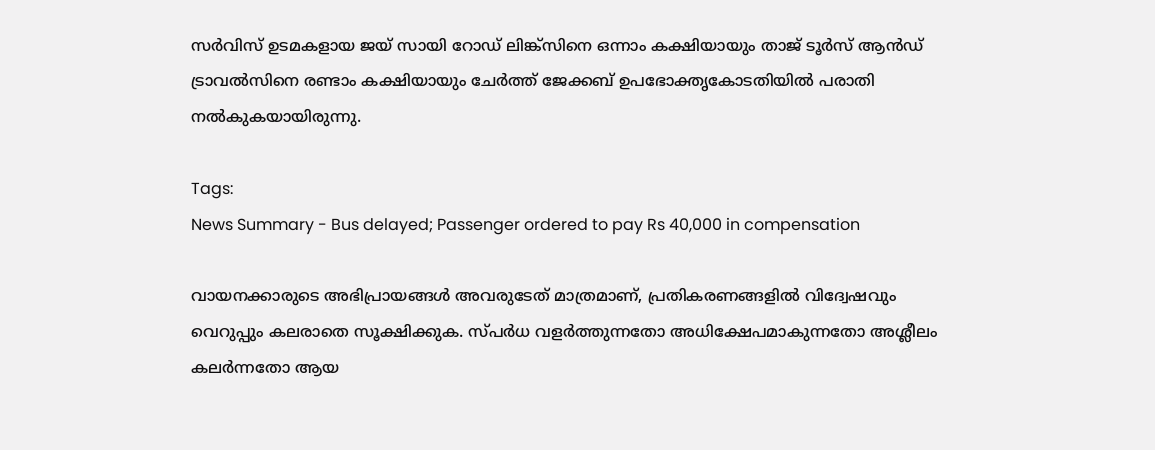സര്‍വിസ് ഉടമകളായ ജയ് സായി റോഡ് ലിങ്ക്സിനെ ഒന്നാം കക്ഷിയായും താജ് ടൂര്‍സ് ആന്‍ഡ് ട്രാവല്‍സിനെ രണ്ടാം കക്ഷിയായും ചേര്‍ത്ത് ജേക്കബ് ഉപഭോക്തൃകോടതിയില്‍ പരാതി നല്‍കുകയായിരുന്നു.

Tags:
News Summary - Bus delayed; Passenger ordered to pay Rs 40,000 in compensation

വായനക്കാരുടെ അഭിപ്രായങ്ങള്‍ അവരുടേത് മാത്രമാണ്, പ്രതികരണങ്ങളിൽ വിദ്വേഷവും വെറുപ്പും കലരാതെ സൂക്ഷിക്കുക. സ്പർധ വളർത്തുന്നതോ അധിക്ഷേപമാകുന്നതോ അശ്ലീലം കലർന്നതോ ആയ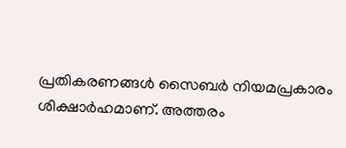പ്രതികരണങ്ങൾ സൈബർ നിയമപ്രകാരം ശിക്ഷാർഹമാണ്. അത്തരം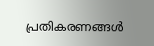പ്രതികരണങ്ങൾ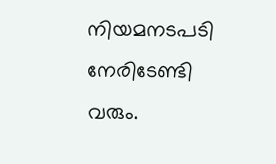നിയമനടപടി നേരിടേണ്ടി വരും.